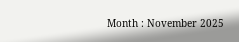Month : November 2025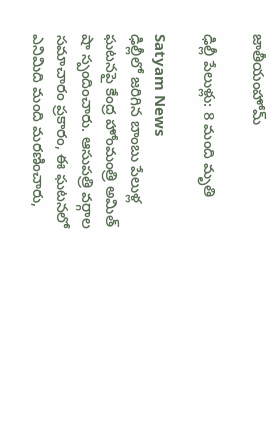జాతీయంహోమ్

ఢిల్లీ పేలుళ్లు: 8 మంది మృతి

Satyam News
ఢిల్లీలో జరిగిన బాంబు పేలుళ్ల ఘటనపై కేంద్ర హోంమంత్రి అమిత్ షా స్పందించారు. ఆసుపత్రి వర్గాల సమాచారం ప్రకారం, ఈ ఘటనలో ఎనిమిది మంది మరణించారు,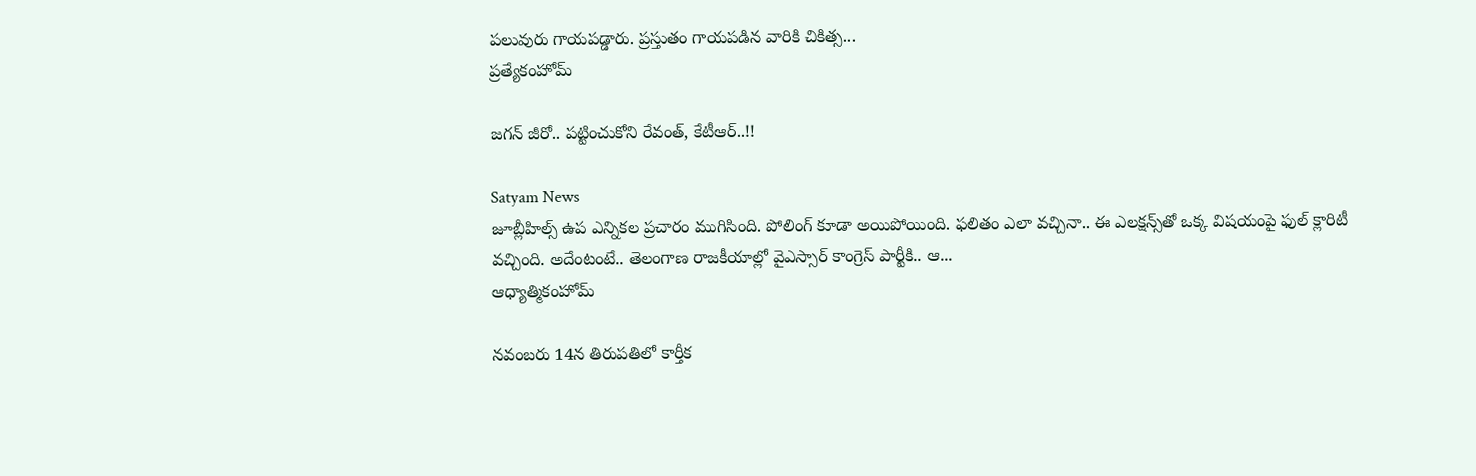పలువురు గాయపడ్డారు. ప్రస్తుతం గాయపడిన వారికి చికిత్స...
ప్రత్యేకంహోమ్

జగన్‌ జీరో.. పట్టించుకోని రేవంత్‌, కేటీఆర్‌..!!

Satyam News
జూబ్లీహిల్స్‌ ఉప ఎన్నికల ప్రచారం ముగిసింది. పోలింగ్‌ కూడా అయిపోయింది. ఫలితం ఎలా వచ్చినా.. ఈ ఎలక్షన్స్‌తో ఒక్క విషయంపై ఫుల్‌ క్లారిటీ వచ్చింది. అదేంటంటే.. తెలంగాణ రాజకీయాల్లో వైఎస్సార్‌ కాంగ్రెస్‌ పార్టీకి.. ఆ...
ఆధ్యాత్మికంహోమ్

నవంబరు 14న తిరుపతిలో కార్తీక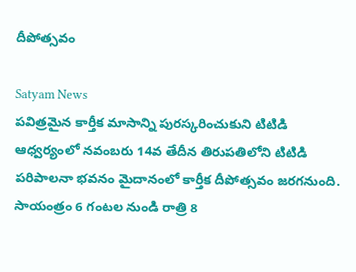దీపోత్సవం

Satyam News
పవిత్రమైన కార్తీక మాసాన్ని పురస్కరించుకుని టిటిడి ఆధ్వర్యంలో నవంబరు 14వ తేదీన తిరుపతిలోని టిటిడి పరిపాలనా భవనం మైదానంలో కార్తీక దీపోత్సవం జరగనుంది. సాయంత్రం 6 గంటల నుండి రాత్రి 8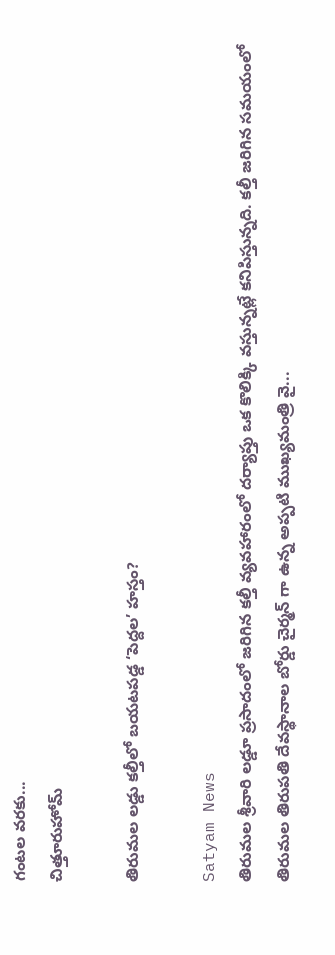గంటల వరకు...
చిత్తూరుహోమ్

తిరుమల లడ్డు కల్తీలో బయటపడ్డ ‘పెద్దల’ హస్తం?

Satyam News
తిరుమల శ్రీవారి లడ్డూ ప్రసాదంలో జరిగిన కల్తీ వ్యవహారంలో దర్యాప్తు ఒక కొలిక్కి వస్తున్నట్లే కనిపిస్తున్నది. కల్తీ జరిగిన సమయంలో తిరుమల తిరుపతి దేవస్థానాల బోర్డు చైర్మన్ గా ఉన్న అప్పటి ముఖ్యమంత్రి వై...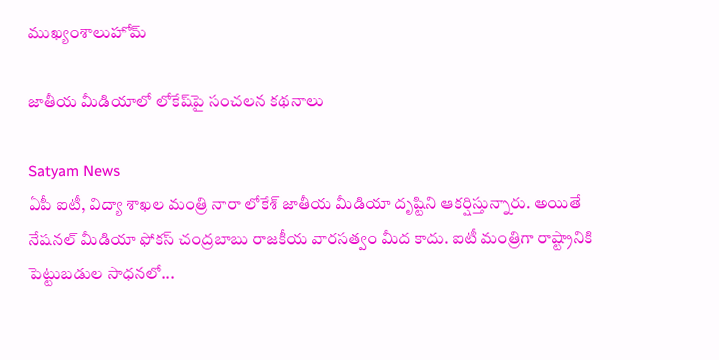ముఖ్యంశాలుహోమ్

జాతీయ మీడియాలో లోకేష్‌పై సంచలన కథనాలు

Satyam News
ఏపీ ఐటీ, విద్యా శాఖల మంత్రి నారా లోకేశ్‌ జాతీయ మీడియా దృష్టిని ఆకర్షిస్తున్నారు. అయితే నేషనల్ మీడియా ఫోకస్‌ చంద్రబాబు రాజకీయ వారసత్వం మీద కాదు. ఐటీ మంత్రిగా రాష్ట్రానికి పెట్టుబడుల సాధనలో...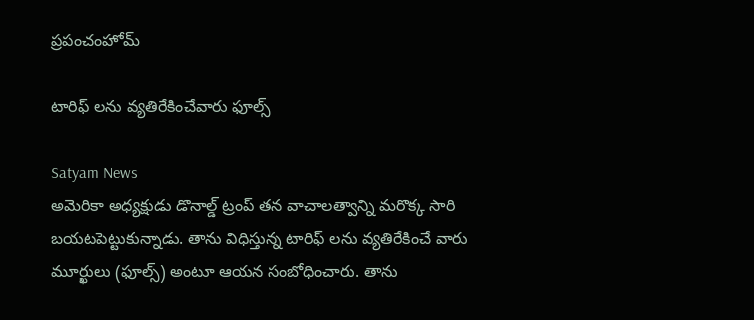ప్రపంచంహోమ్

టారిఫ్ లను వ్యతిరేకించేవారు ఫూల్స్

Satyam News
అమెరికా అధ్యక్షుడు డొనాల్డ్ ట్రంప్ తన వాచాలత్వాన్ని మరొక్క సారి బయటపెట్టుకున్నాడు. తాను విధిస్తున్న టారిఫ్ లను వ్యతిరేకించే వారు మూర్ఖులు (ఫూల్స్) అంటూ ఆయన సంబోధించారు. తాను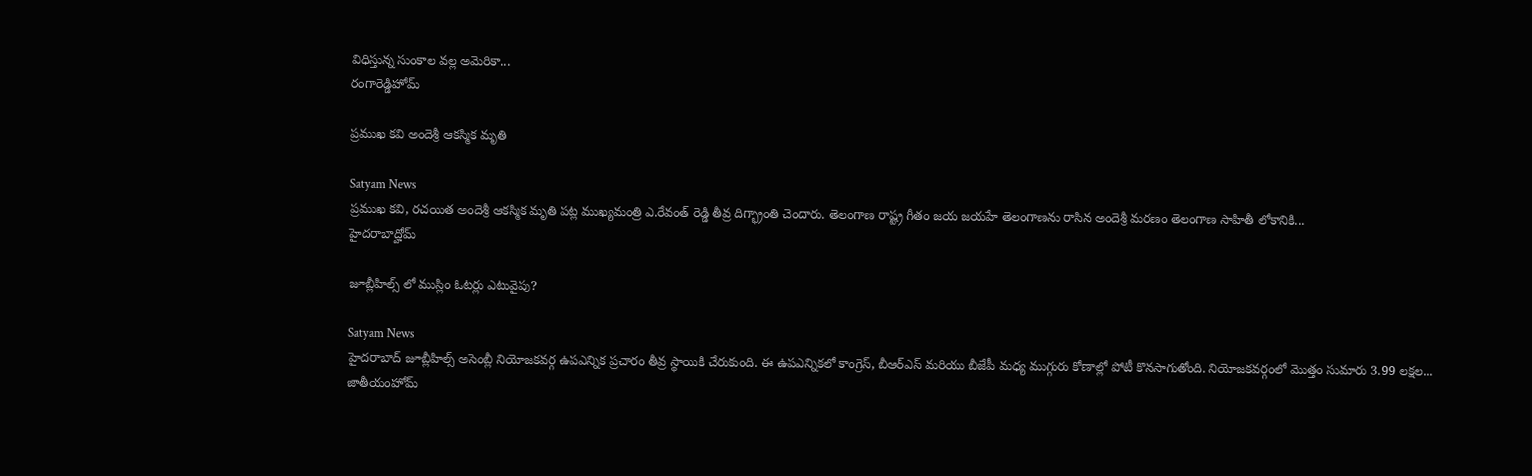విధిస్తున్న సుంకాల వల్ల అమెరికా...
రంగారెడ్డిహోమ్

ప్రముఖ కవి అందెశ్రీ ఆకస్మిక మృతి

Satyam News
ప్రముఖ కవి, రచయిత అందెశ్రీ ఆకస్మిక మృతి పట్ల ముఖ్యమంత్రి ఎ.రేవంత్ రెడ్డి తీవ్ర దిగ్భ్రాంతి చెందారు. తెలంగాణ రాష్ట్ర గీతం జయ జయహే తెలంగాణను రాసిన అందెశ్రీ మరణం తెలంగాణ సాహితీ లోకానికి...
హైదరాబాద్హోమ్

జూబ్లీహిల్స్ లో ముస్లిం ఓటర్లు ఎటువైపు?

Satyam News
హైదరాబాద్ జూబ్లీహిల్స్ అసెంబ్లీ నియోజకవర్గ ఉపఎన్నిక ప్రచారం తీవ్ర స్థాయికి చేరుకుంది. ఈ ఉపఎన్నికలో కాంగ్రెస్, బీఆర్‌ఎస్ మరియు బీజేపీ మధ్య ముగ్గురు కోణాల్లో పోటీ కొనసాగుతోంది. నియోజకవర్గంలో మొత్తం సుమారు 3.99 లక్షల...
జాతీయంహోమ్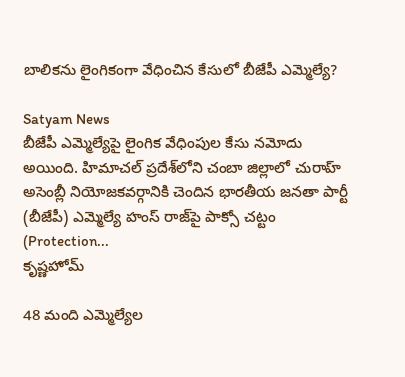బాలికను లైంగికంగా వేధించిన కేసులో బీజేపీ ఎమ్మెల్యే?

Satyam News
బీజేపీ ఎమ్మెల్యేపై లైంగిక వేధింపుల కేసు నమోదు అయింది. హిమాచల్ ప్రదేశ్‌లోని చంబా జిల్లాలో చురాహ్ అసెంబ్లీ నియోజకవర్గానికి చెందిన భారతీయ జనతా పార్టీ (బీజేపీ) ఎమ్మెల్యే హంస్ రాజ్‌పై పాక్సో చట్టం (Protection...
కృష్ణహోమ్

48 మంది ఎమ్మెల్యేల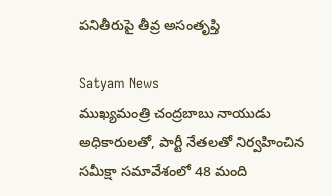పనితీరుపై తీవ్ర అసంతృప్తి

Satyam News
ముఖ్యమంత్రి చంద్రబాబు నాయుడు అధికారులతో, పార్టీ నేతలతో నిర్వహించిన సమీక్షా సమావేశంలో 48 మంది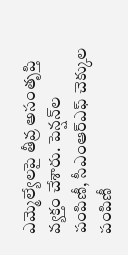ఎమ్మెల్యేలపై తీవ్ర అసంతృప్తి వ్యక్తం చేశారు. పెన్షన్‌ల పంపిణీ, సీఎంఆర్ఎఫ్ చెక్కుల పంపిణీ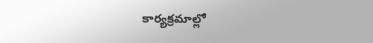కార్యక్రమాల్లో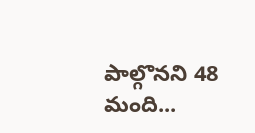పాల్గొనని 48 మంది...